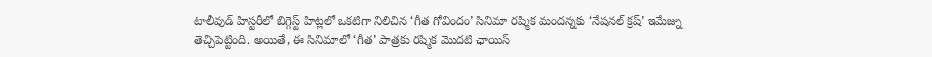టాలీవుడ్ హిస్టరీలో బిగ్గెస్ట్ హిట్లలో ఒకటిగా నిలిచిన ‘గీత గోవిందం’ సినిమా రష్మిక మందన్నకు ‘నేషనల్ క్రష్’ ఇమేజ్ను తెచ్చిపెట్టింది. అయితే, ఈ సినిమాలో ‘గీత’ పాత్రకు రష్మిక మొదటి ఛాయిస్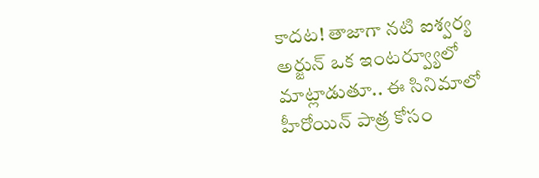కాదట! తాజాగా నటి ఐశ్వర్య అర్జున్ ఒక ఇంటర్వ్యూలో మాట్లాడుతూ.. ఈ సినిమాలో హీరోయిన్ పాత్ర కోసం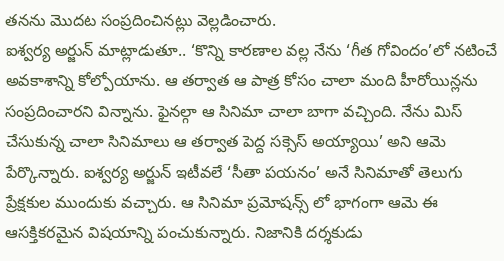తనను మొదట సంప్రదించినట్లు వెల్లడించారు.
ఐశ్వర్య అర్జున్ మాట్లాడుతూ.. ‘కొన్ని కారణాల వల్ల నేను ‘గీత గోవిందం’లో నటించే అవకాశాన్ని కోల్పోయాను. ఆ తర్వాత ఆ పాత్ర కోసం చాలా మంది హీరోయిన్లను సంప్రదించారని విన్నాను. ఫైనల్గా ఆ సినిమా చాలా బాగా వచ్చింది. నేను మిస్ చేసుకున్న చాలా సినిమాలు ఆ తర్వాత పెద్ద సక్సెస్ అయ్యాయి’ అని ఆమె పేర్కొన్నారు. ఐశ్వర్య అర్జున్ ఇటీవలే ‘సీతా పయనం’ అనే సినిమాతో తెలుగు ప్రేక్షకుల ముందుకు వచ్చారు. ఆ సినిమా ప్రమోషన్స్ లో భాగంగా ఆమె ఈ ఆసక్తికరమైన విషయాన్ని పంచుకున్నారు. నిజానికి దర్శకుడు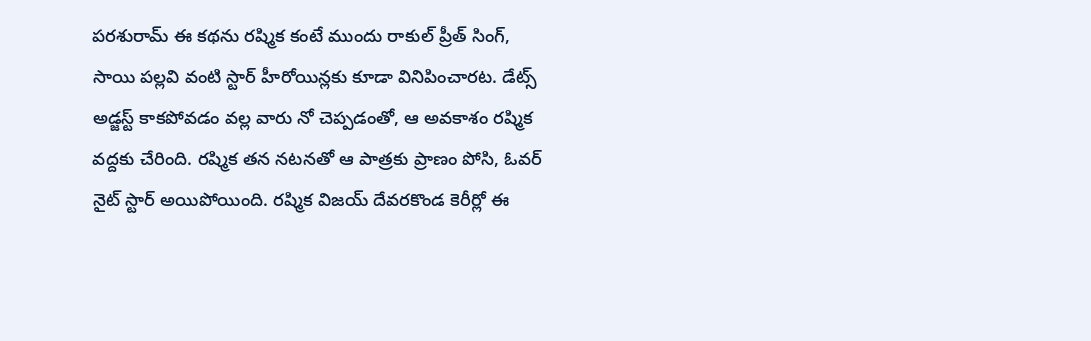పరశురామ్ ఈ కథను రష్మిక కంటే ముందు రాకుల్ ప్రీత్ సింగ్, సాయి పల్లవి వంటి స్టార్ హీరోయిన్లకు కూడా వినిపించారట. డేట్స్ అడ్జస్ట్ కాకపోవడం వల్ల వారు నో చెప్పడంతో, ఆ అవకాశం రష్మిక వద్దకు చేరింది. రష్మిక తన నటనతో ఆ పాత్రకు ప్రాణం పోసి, ఓవర్ నైట్ స్టార్ అయిపోయింది. రష్మిక విజయ్ దేవరకొండ కెరీర్లో ఈ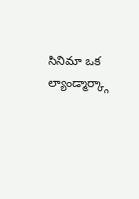సినిమా ఒక ల్యాండ్మార్క్గా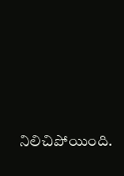నిలిచిపోయింది.